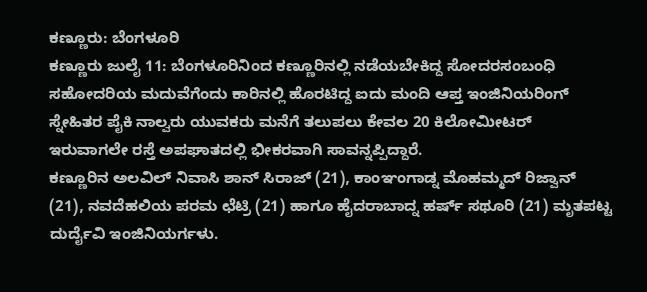ಕಣ್ಣೂರು: ಬೆಂಗಳೂರಿ
ಕಣ್ಣೂರು ಜುಲೈ 11: ಬೆಂಗಳೂರಿನಿಂದ ಕಣ್ಣೂರಿನಲ್ಲಿ ನಡೆಯಬೇಕಿದ್ದ ಸೋದರಸಂಬಂಧಿ ಸಹೋದರಿಯ ಮದುವೆಗೆಂದು ಕಾರಿನಲ್ಲಿ ಹೊರಟಿದ್ದ ಐದು ಮಂದಿ ಆಪ್ತ ಇಂಜಿನಿಯರಿಂಗ್ ಸ್ನೇಹಿತರ ಪೈಕಿ ನಾಲ್ವರು ಯುವಕರು ಮನೆಗೆ ತಲುಪಲು ಕೇವಲ 20 ಕಿಲೋಮೀಟರ್ ಇರುವಾಗಲೇ ರಸ್ತೆ ಅಪಘಾತದಲ್ಲಿ ಭೀಕರವಾಗಿ ಸಾವನ್ನಪ್ಪಿದ್ದಾರೆ.
ಕಣ್ಣೂರಿನ ಅಲವಿಲ್ ನಿವಾಸಿ ಶಾನ್ ಸಿರಾಜ್ (21), ಕಾಂಞಂಗಾಡ್ನ ಮೊಹಮ್ಮದ್ ರಿಜ್ವಾನ್ (21), ನವದೆಹಲಿಯ ಪರಮ ಛೆಟ್ರಿ (21) ಹಾಗೂ ಹೈದರಾಬಾದ್ನ ಹರ್ಷ್ ಸಥೂರಿ (21) ಮೃತಪಟ್ಟ ದುರ್ದೈವಿ ಇಂಜಿನಿಯರ್ಗಳು.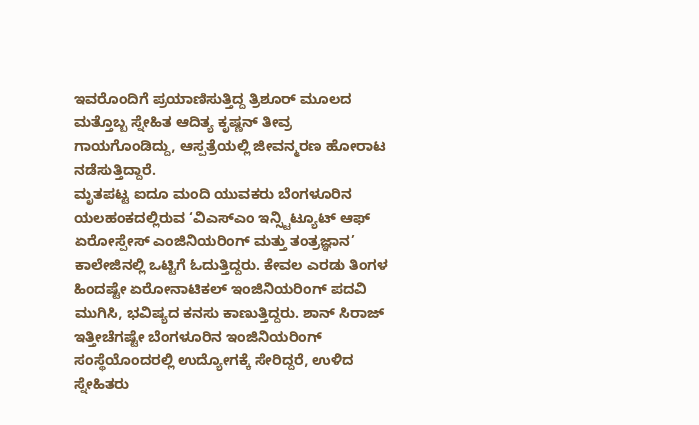ಇವರೊಂದಿಗೆ ಪ್ರಯಾಣಿಸುತ್ತಿದ್ದ ತ್ರಿಶೂರ್ ಮೂಲದ ಮತ್ತೊಬ್ಬ ಸ್ನೇಹಿತ ಆದಿತ್ಯ ಕೃಷ್ಣನ್ ತೀವ್ರ ಗಾಯಗೊಂಡಿದ್ದು, ಆಸ್ಪತ್ರೆಯಲ್ಲಿ ಜೀವನ್ಮರಣ ಹೋರಾಟ ನಡೆಸುತ್ತಿದ್ದಾರೆ.
ಮೃತಪಟ್ಟ ಐದೂ ಮಂದಿ ಯುವಕರು ಬೆಂಗಳೂರಿನ ಯಲಹಂಕದಲ್ಲಿರುವ ‘ವಿಎಸ್ಎಂ ಇನ್ಸ್ಟಿಟ್ಯೂಟ್ ಆಫ್ ಏರೋಸ್ಪೇಸ್ ಎಂಜಿನಿಯರಿಂಗ್ ಮತ್ತು ತಂತ್ರಜ್ಞಾನ’ ಕಾಲೇಜಿನಲ್ಲಿ ಒಟ್ಟಿಗೆ ಓದುತ್ತಿದ್ದರು. ಕೇವಲ ಎರಡು ತಿಂಗಳ ಹಿಂದಷ್ಟೇ ಏರೋನಾಟಿಕಲ್ ಇಂಜಿನಿಯರಿಂಗ್ ಪದವಿ ಮುಗಿಸಿ, ಭವಿಷ್ಯದ ಕನಸು ಕಾಣುತ್ತಿದ್ದರು. ಶಾನ್ ಸಿರಾಜ್ ಇತ್ತೀಚೆಗಷ್ಟೇ ಬೆಂಗಳೂರಿನ ಇಂಜಿನಿಯರಿಂಗ್ ಸಂಸ್ಥೆಯೊಂದರಲ್ಲಿ ಉದ್ಯೋಗಕ್ಕೆ ಸೇರಿದ್ದರೆ, ಉಳಿದ ಸ್ನೇಹಿತರು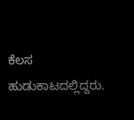ಕೆಲಸ ಹುಡುಕಾಟದಲ್ಲಿದ್ದರು.